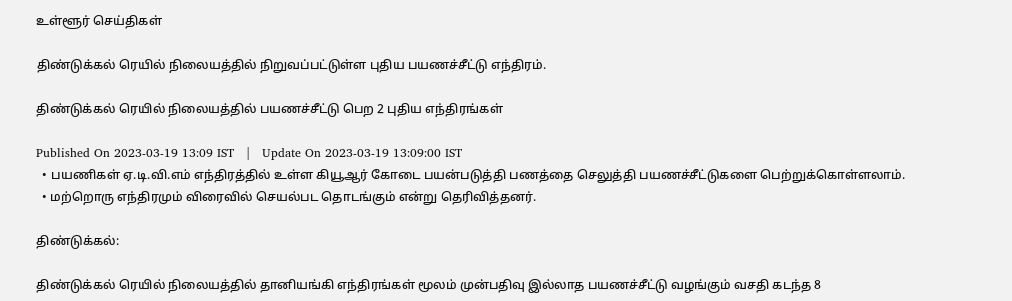உள்ளூர் செய்திகள்

திண்டுக்கல் ரெயில் நிலையத்தில் நிறுவப்பட்டுள்ள புதிய பயணச்சீட்டு எந்திரம்.

திண்டுக்கல் ரெயில் நிலையத்தில் பயணச்சீட்டு பெற 2 புதிய எந்திரங்கள்

Published On 2023-03-19 13:09 IST   |   Update On 2023-03-19 13:09:00 IST
  • பயணிகள் ஏ.டி.வி.எம் எந்திரத்தில் உள்ள கியூஆர் கோடை பயன்படுத்தி பணத்தை செலுத்தி பயணச்சீட்டுகளை பெற்றுக்கொள்ளலாம்.
  • மற்றொரு எந்திரமும் விரைவில் செயல்பட தொடங்கும் என்று தெரிவித்தனர்.

திண்டுக்கல்:

திண்டுக்கல் ரெயில் நிலையத்தில் தானியங்கி எந்திரங்கள் மூலம் முன்பதிவு இல்லாத பயணச்சீட்டு வழங்கும் வசதி கடந்த 8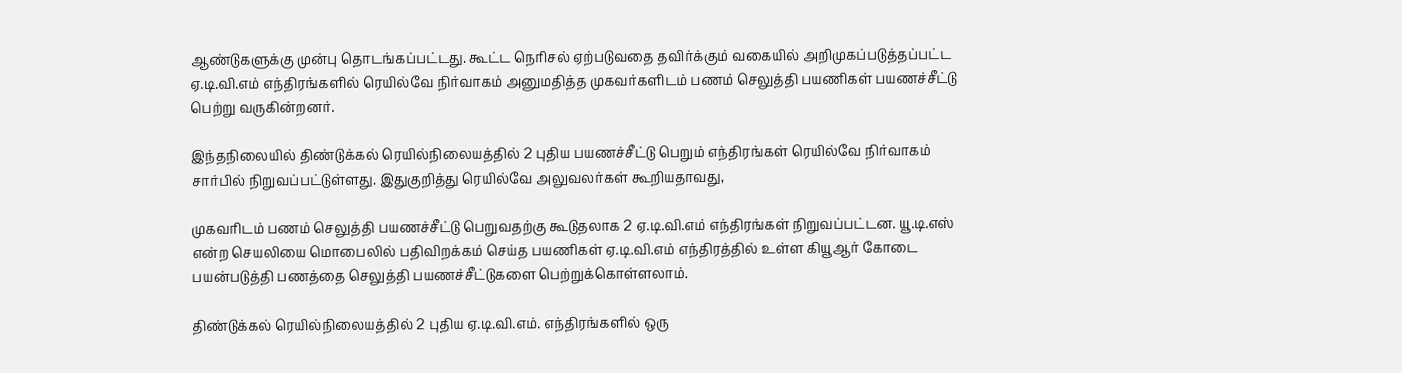ஆண்டுகளுக்கு முன்பு தொடங்கப்பட்டது. கூட்ட நெரிசல் ஏற்படுவதை தவிர்க்கும் வகையில் அறிமுகப்படுத்தப்பட்ட ஏ.டி.வி.எம் எந்திரங்களில் ரெயில்வே நிர்வாகம் அனுமதித்த முகவர்களிடம் பணம் செலுத்தி பயணிகள் பயணச்சீட்டு பெற்று வருகின்றனர்.

இந்தநிலையில் திண்டுக்கல் ரெயில்நிலையத்தில் 2 புதிய பயணச்சீட்டு பெறும் எந்திரங்கள் ரெயில்வே நிர்வாகம் சார்பில் நிறுவப்பட்டுள்ளது. இதுகுறித்து ரெயில்வே அலுவலர்கள் கூறியதாவது,

முகவரிடம் பணம் செலுத்தி பயணச்சீட்டு பெறுவதற்கு கூடுதலாக 2 ஏ.டி.வி.எம் எந்திரங்கள் நிறுவப்பட்டன. யூ.டி.எஸ் என்ற செயலியை மொபைலில் பதிவிறக்கம் செய்த பயணிகள் ஏ.டி.வி.எம் எந்திரத்தில் உள்ள கியூஆர் கோடை பயன்படுத்தி பணத்தை செலுத்தி பயணச்சீட்டுகளை பெற்றுக்கொள்ளலாம்.

திண்டுக்கல் ரெயில்நிலையத்தில் 2 புதிய ஏ.டி.வி.எம். எந்திரங்களில் ஒரு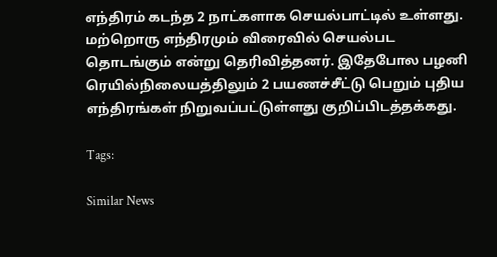எந்திரம் கடந்த 2 நாட்களாக செயல்பாட்டில் உள்ளது. மற்றொரு எந்திரமும் விரைவில் செயல்பட தொடங்கும் என்று தெரிவித்தனர். இதேபோல பழனி ரெயில்நிலையத்திலும் 2 பயணச்சீட்டு பெறும் புதிய எந்திரங்கள் நிறுவப்பட்டுள்ளது குறிப்பிடத்தக்கது.

Tags:

Similar News